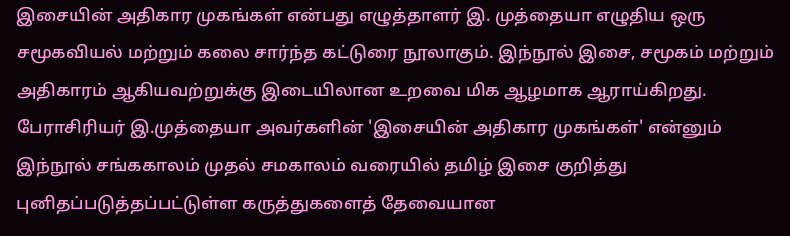இசையின் அதிகார முகங்கள் என்பது எழுத்தாளர் இ. முத்தையா எழுதிய ஒரு சமூகவியல் மற்றும் கலை சார்ந்த கட்டுரை நூலாகும். இந்நூல் இசை, சமூகம் மற்றும் அதிகாரம் ஆகியவற்றுக்கு இடையிலான உறவை மிக ஆழமாக ஆராய்கிறது.
பேராசிரியர் இ.முத்தையா அவர்களின் 'இசையின் அதிகார முகங்கள்' என்னும் இந்நூல் சங்ககாலம் முதல் சமகாலம் வரையில் தமிழ் இசை குறித்து புனிதப்படுத்தப்பட்டுள்ள கருத்துகளைத் தேவையான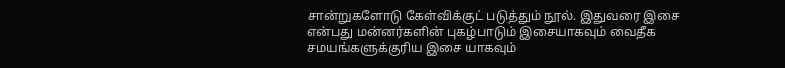சான்றுகளோடு கேள்விக்குட் படுத்தும் நூல். இதுவரை இசை என்பது மன்னர்களின் புகழ்பாடும் இசையாகவும் வைதீக சமயங்களுக்குரிய இசை யாகவும்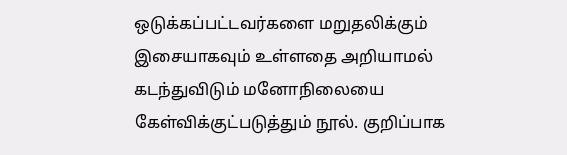ஒடுக்கப்பட்டவர்களை மறுதலிக்கும் இசையாகவும் உள்ளதை அறியாமல் கடந்துவிடும் மனோநிலையை கேள்விக்குட்படுத்தும் நூல். குறிப்பாக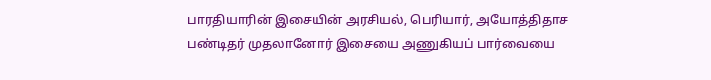பாரதியாரின் இசையின் அரசியல், பெரியார், அயோத்திதாச பண்டிதர் முதலானோர் இசையை அணுகியப் பார்வையை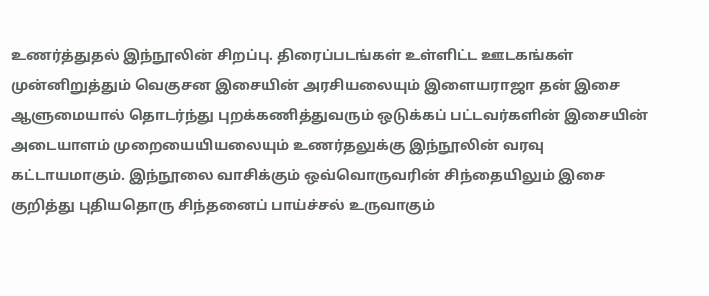உணர்த்துதல் இந்நூலின் சிறப்பு. திரைப்படங்கள் உள்ளிட்ட ஊடகங்கள் முன்னிறுத்தும் வெகுசன இசையின் அரசியலையும் இளையராஜா தன் இசை ஆளுமையால் தொடர்ந்து புறக்கணித்துவரும் ஒடுக்கப் பட்டவர்களின் இசையின் அடையாளம் முறையையியலையும் உணர்தலுக்கு இந்நூலின் வரவு கட்டாயமாகும். இந்நூலை வாசிக்கும் ஒவ்வொருவரின் சிந்தையிலும் இசை குறித்து புதியதொரு சிந்தனைப் பாய்ச்சல் உருவாகும்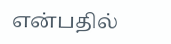என்பதில்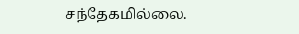சந்தேகமில்லை.